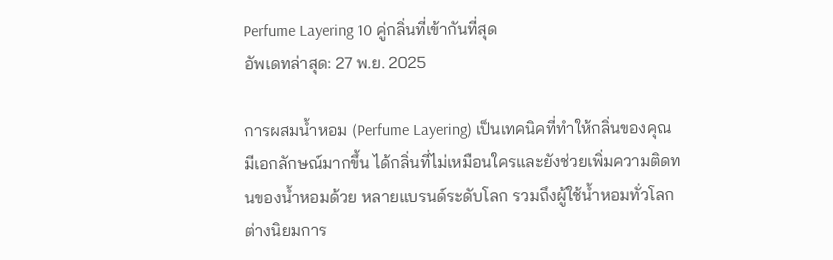Perfume Layering 10 คู่กลิ่นที่เข้ากันที่สุด
อัพเดทล่าสุด: 27 พ.ย. 2025

การผสมน้ำหอม (Perfume Layering) เป็นเทคนิคที่ทำให้กลิ่นของคุณมีเอกลักษณ์มากขึ้น ได้กลิ่นที่ไม่เหมือนใครและยังช่วยเพิ่มความติดทนของน้ำหอมด้วย หลายแบรนด์ระดับโลก รวมถึงผู้ใช้น้ำหอมทั่วโลก ต่างนิยมการ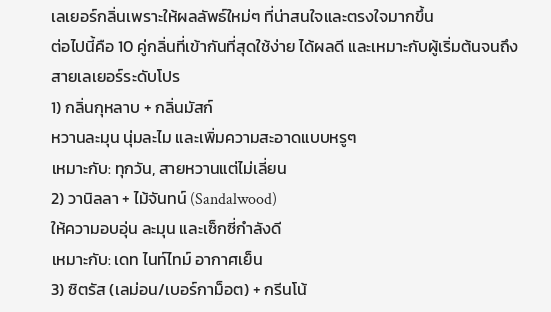เลเยอร์กลิ่นเพราะให้ผลลัพธ์ใหม่ๆ ที่น่าสนใจและตรงใจมากขึ้น
ต่อไปนี้คือ 10 คู่กลิ่นที่เข้ากันที่สุดใช้ง่าย ได้ผลดี และเหมาะกับผู้เริ่มต้นจนถึงสายเลเยอร์ระดับโปร
1) กลิ่นกุหลาบ + กลิ่นมัสก์
หวานละมุน นุ่มละไม และเพิ่มความสะอาดแบบหรูๆ
เหมาะกับ: ทุกวัน, สายหวานแต่ไม่เลี่ยน
2) วานิลลา + ไม้จันทน์ (Sandalwood)
ให้ความอบอุ่น ละมุน และเซ็กซี่กำลังดี
เหมาะกับ: เดท ไนท์ไทม์ อากาศเย็น
3) ซิตรัส (เลม่อน/เบอร์กาม็อต) + กรีนโน้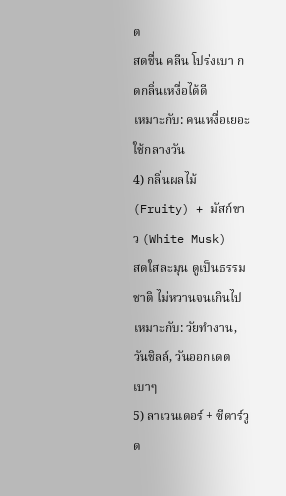ต
สดชื่น คลีน โปร่งเบา กดกลิ่นเหงื่อได้ดี
เหมาะกับ: คนเหงื่อเยอะ ใช้กลางวัน
4) กลิ่นผลไม้ (Fruity) + มัสก์ขาว (White Musk)
สดใสละมุน ดูเป็นธรรมชาติ ไม่หวานจนเกินไป
เหมาะกับ: วัยทำงาน, วันชิลล์, วันออกเดตเบาๆ
5) ลาเวนเดอร์ + ซีดาร์วูด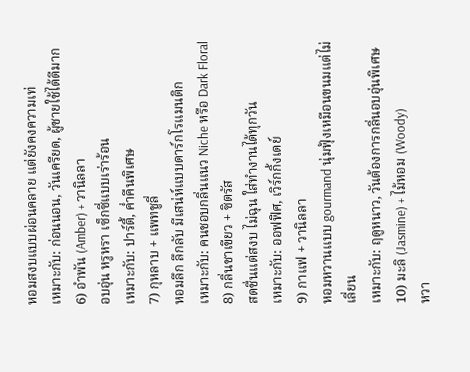หอมสงบแบบผ่อนคลาย แต่ยังคงความเท่
เหมาะกับ: ก่อนนอน, วันเครียด, ผู้ชายใช้ได้ดีมาก
6) อำพัน (Amber) + วานิลลา
อบอุ่น หรูหรา เซ็กซี่แบบเร่าร้อน
เหมาะกับ: ปาร์ตี้, ค่ำคืนพิเศษ
7) กุหลาบ + แพทชูลี่
หอมลึก ลึกลับ มีเสน่ห์แบบดาร์กโรแมนติก
เหมาะกับ: คนชอบกลิ่นแนว Niche หรือ Dark Floral
8) กลิ่นชาเขียว + ซิตรัส
สดชื่นแต่สงบ ไม่ฉุน ใส่ทำงานได้ทุกวัน
เหมาะกับ: ออฟฟิศ, เวิร์กกิ้งเดย์
9) กาแฟ + วานิลลา
หอมหวานแบบ gourmand นุ่มฟุ้งเหมือนขนมแต่ไม่เลี่ยน
เหมาะกับ: ฤดูหนาว, วันต้องการกลิ่นอบอุ่นพิเศษ
10) มะลิ (Jasmine) + ไม้หอม (Woody)
หวา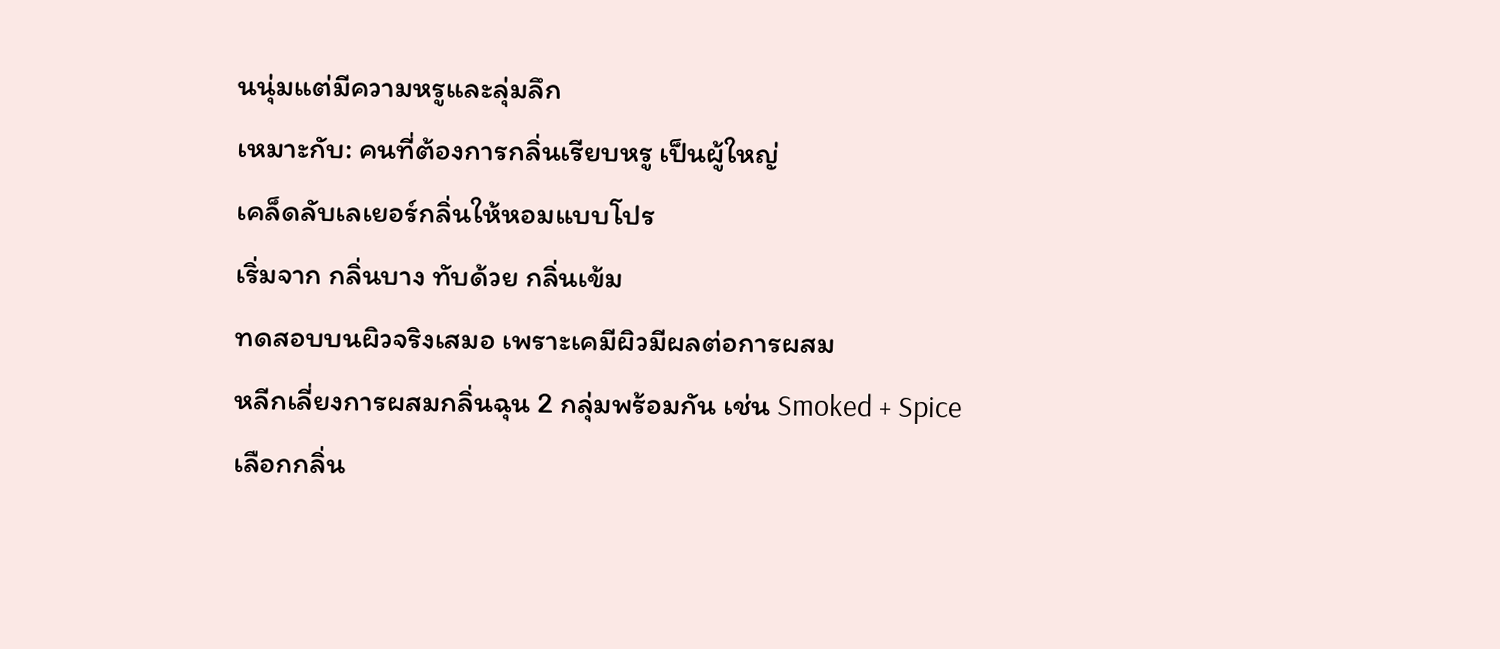นนุ่มแต่มีความหรูและลุ่มลึก
เหมาะกับ: คนที่ต้องการกลิ่นเรียบหรู เป็นผู้ใหญ่
เคล็ดลับเลเยอร์กลิ่นให้หอมแบบโปร
เริ่มจาก กลิ่นบาง ทับด้วย กลิ่นเข้ม
ทดสอบบนผิวจริงเสมอ เพราะเคมีผิวมีผลต่อการผสม
หลีกเลี่ยงการผสมกลิ่นฉุน 2 กลุ่มพร้อมกัน เช่น Smoked + Spice
เลือกกลิ่น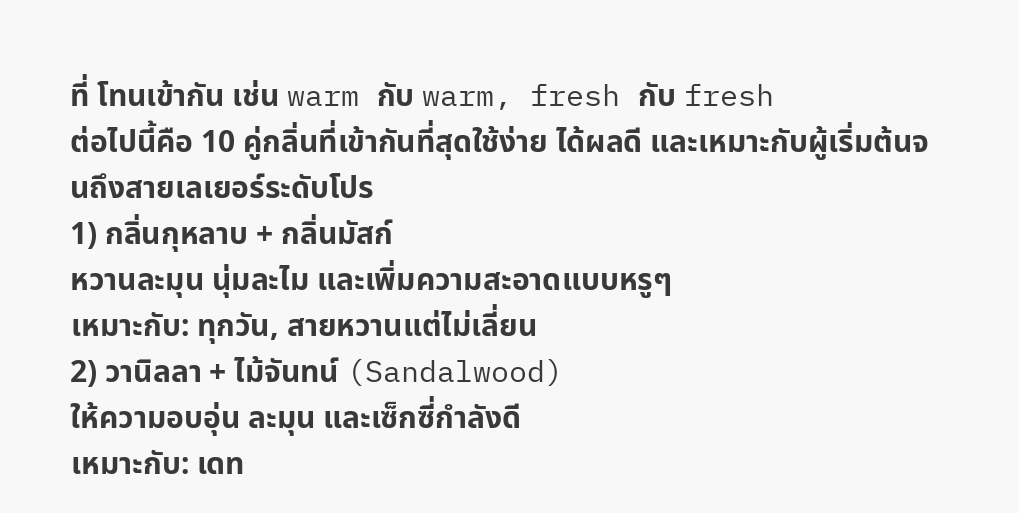ที่ โทนเข้ากัน เช่น warm กับ warm, fresh กับ fresh
ต่อไปนี้คือ 10 คู่กลิ่นที่เข้ากันที่สุดใช้ง่าย ได้ผลดี และเหมาะกับผู้เริ่มต้นจนถึงสายเลเยอร์ระดับโปร
1) กลิ่นกุหลาบ + กลิ่นมัสก์
หวานละมุน นุ่มละไม และเพิ่มความสะอาดแบบหรูๆ
เหมาะกับ: ทุกวัน, สายหวานแต่ไม่เลี่ยน
2) วานิลลา + ไม้จันทน์ (Sandalwood)
ให้ความอบอุ่น ละมุน และเซ็กซี่กำลังดี
เหมาะกับ: เดท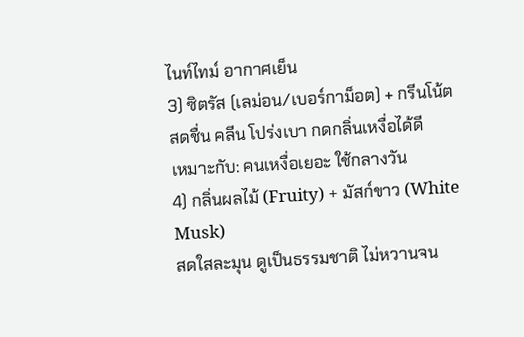ไนท์ไทม์ อากาศเย็น
3) ซิตรัส (เลม่อน/เบอร์กาม็อต) + กรีนโน้ต
สดชื่น คลีน โปร่งเบา กดกลิ่นเหงื่อได้ดี
เหมาะกับ: คนเหงื่อเยอะ ใช้กลางวัน
4) กลิ่นผลไม้ (Fruity) + มัสก์ขาว (White Musk)
สดใสละมุน ดูเป็นธรรมชาติ ไม่หวานจน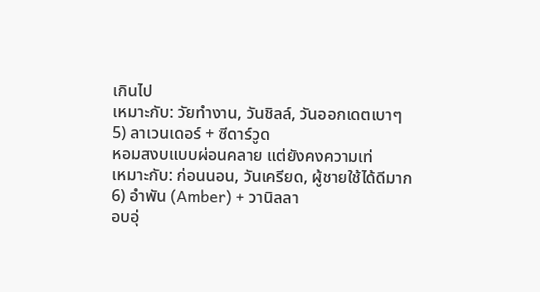เกินไป
เหมาะกับ: วัยทำงาน, วันชิลล์, วันออกเดตเบาๆ
5) ลาเวนเดอร์ + ซีดาร์วูด
หอมสงบแบบผ่อนคลาย แต่ยังคงความเท่
เหมาะกับ: ก่อนนอน, วันเครียด, ผู้ชายใช้ได้ดีมาก
6) อำพัน (Amber) + วานิลลา
อบอุ่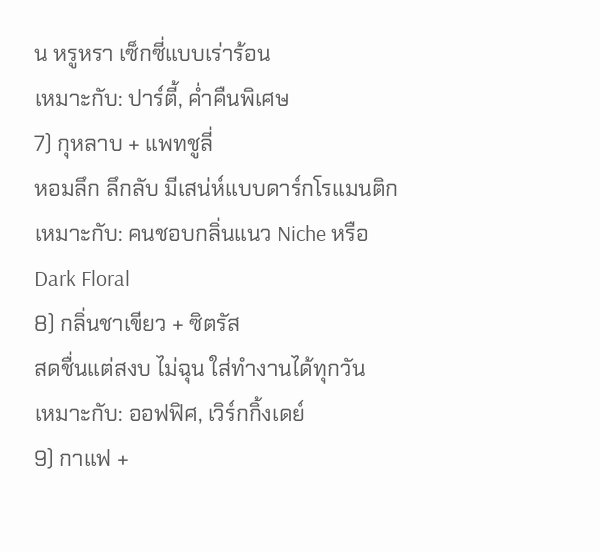น หรูหรา เซ็กซี่แบบเร่าร้อน
เหมาะกับ: ปาร์ตี้, ค่ำคืนพิเศษ
7) กุหลาบ + แพทชูลี่
หอมลึก ลึกลับ มีเสน่ห์แบบดาร์กโรแมนติก
เหมาะกับ: คนชอบกลิ่นแนว Niche หรือ Dark Floral
8) กลิ่นชาเขียว + ซิตรัส
สดชื่นแต่สงบ ไม่ฉุน ใส่ทำงานได้ทุกวัน
เหมาะกับ: ออฟฟิศ, เวิร์กกิ้งเดย์
9) กาแฟ +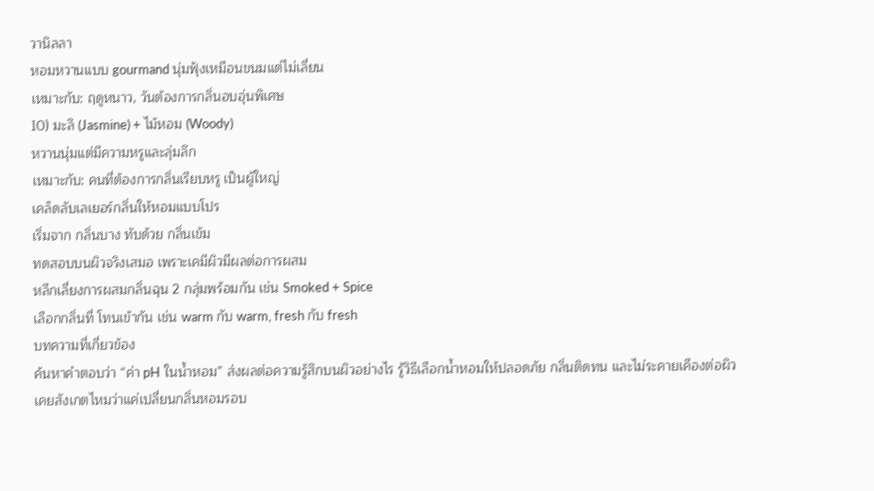วานิลลา
หอมหวานแบบ gourmand นุ่มฟุ้งเหมือนขนมแต่ไม่เลี่ยน
เหมาะกับ: ฤดูหนาว, วันต้องการกลิ่นอบอุ่นพิเศษ
10) มะลิ (Jasmine) + ไม้หอม (Woody)
หวานนุ่มแต่มีความหรูและลุ่มลึก
เหมาะกับ: คนที่ต้องการกลิ่นเรียบหรู เป็นผู้ใหญ่
เคล็ดลับเลเยอร์กลิ่นให้หอมแบบโปร
เริ่มจาก กลิ่นบาง ทับด้วย กลิ่นเข้ม
ทดสอบบนผิวจริงเสมอ เพราะเคมีผิวมีผลต่อการผสม
หลีกเลี่ยงการผสมกลิ่นฉุน 2 กลุ่มพร้อมกัน เช่น Smoked + Spice
เลือกกลิ่นที่ โทนเข้ากัน เช่น warm กับ warm, fresh กับ fresh
บทความที่เกี่ยวข้อง
ค้นหาคำตอบว่า “ค่า pH ในน้ำหอม” ส่งผลต่อความรู้สึกบนผิวอย่างไร รู้วิธีเลือกน้ำหอมให้ปลอดภัย กลิ่นติดทน และไม่ระคายเคืองต่อผิว
เคยสังเกตไหมว่าแค่เปลี่ยนกลิ่นหอมรอบ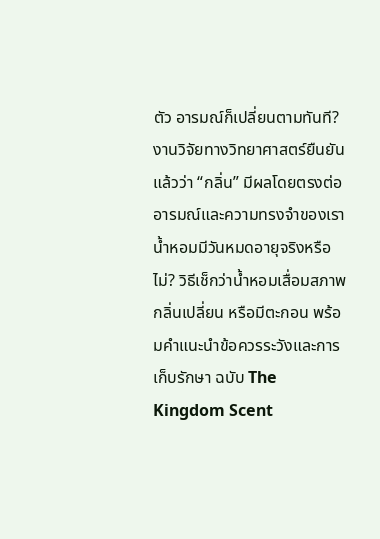ตัว อารมณ์ก็เปลี่ยนตามทันที? งานวิจัยทางวิทยาศาสตร์ยืนยันแล้วว่า “กลิ่น” มีผลโดยตรงต่ออารมณ์และความทรงจำของเรา
น้ำหอมมีวันหมดอายุจริงหรือไม่? วิธีเช็กว่าน้ำหอมเสื่อมสภาพ กลิ่นเปลี่ยน หรือมีตะกอน พร้อมคำแนะนำข้อควรระวังและการเก็บรักษา ฉบับ The Kingdom Scent